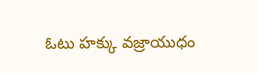ఓటు హక్కు వజ్రాయుధం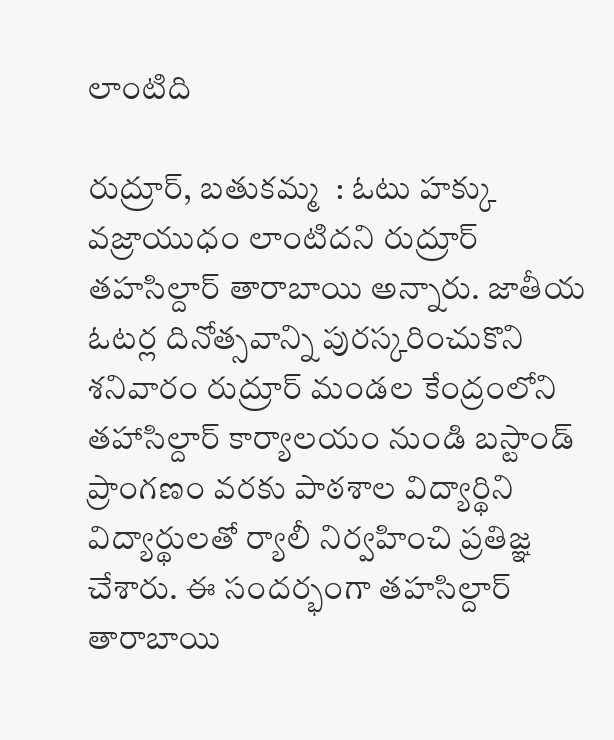లాంటిది

రుద్రూర్, బతుకమ్మ  : ఓటు హక్కు వజ్రాయుధం లాంటిదని రుద్రూర్ తహసిల్దార్ తారాబాయి అన్నారు. జాతీయ ఓటర్ల దినోత్సవాన్ని పురస్కరించుకొని శనివారం రుద్రూర్ మండల కేంద్రంలోని తహాసిల్దార్ కార్యాలయం నుండి బస్టాండ్ ప్రాంగణం వరకు పాఠశాల విద్యార్థిని విద్యార్థులతో ర్యాలీ నిర్వహించి ప్రతిజ్ఞ చేశారు. ఈ సందర్భంగా తహసిల్దార్ తారాబాయి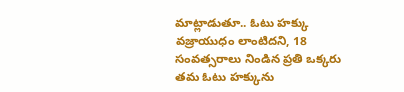మాట్లాడుతూ.. ఓటు హక్కు వజ్రాయుధం లాంటిదని, 18 సంవత్సరాలు నిండిన ప్రతి ఒక్కరు తమ ఓటు హక్కును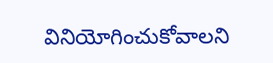వినియోగించుకోవాలని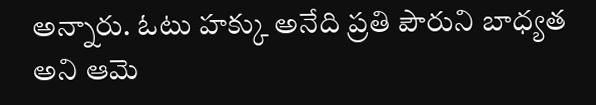అన్నారు. ఓటు హక్కు అనేది ప్రతి పౌరుని బాధ్యత అని ఆమె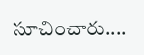సూచించారు....